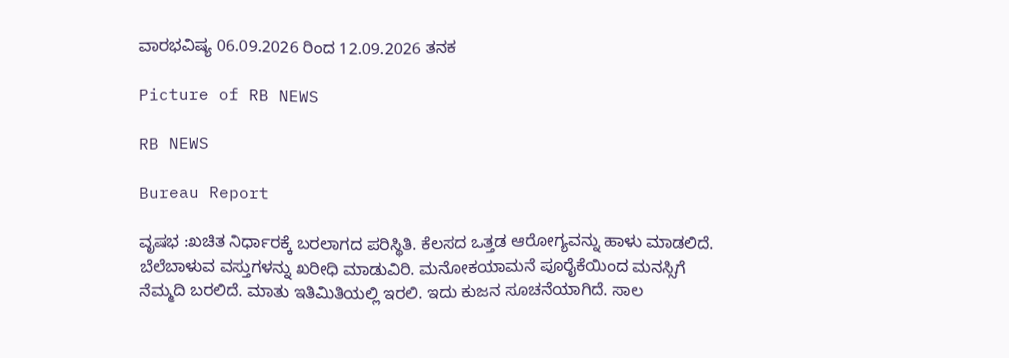ವಾರಭವಿಷ್ಯ 06.09.2026 ರಿಂದ 12.09.2026 ತನಕ

Picture of RB NEWS

RB NEWS

Bureau Report

ವೃಷಭ :ಖಚಿತ ನಿರ್ಧಾರಕ್ಕೆ ಬರಲಾಗದ ಪರಿಸ್ಥಿತಿ. ಕೆಲಸದ ಒತ್ತಡ ಆರೋಗ್ಯವನ್ನು ಹಾಳು ಮಾಡಲಿದೆ. ಬೆಲೆಬಾಳುವ ವಸ್ತುಗಳನ್ನು ಖರೀಧಿ ಮಾಡುವಿರಿ. ಮನೋಕಯಾಮನೆ ಪೂರೈಕೆಯಿಂದ ಮನಸ್ಸಿಗೆ ನೆಮ್ಮದಿ ಬರಲಿದೆ. ಮಾತು ಇತಿಮಿತಿಯಲ್ಲಿ ಇರಲಿ. ಇದು ಕುಜನ ಸೂಚನೆಯಾಗಿದೆ. ಸಾಲ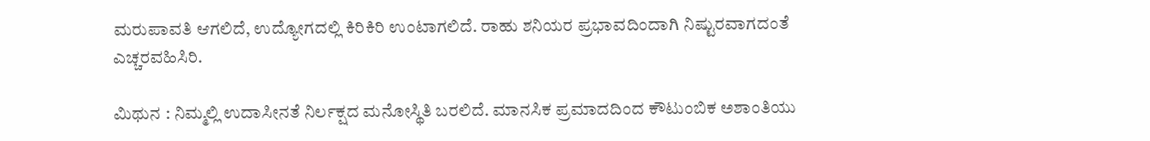ಮರುಪಾವತಿ ಆಗಲಿದೆ, ಉದ್ಯೋಗದಲ್ಲಿ ಕಿರಿಕಿರಿ ಉಂಟಾಗಲಿದೆ. ರಾಹು ಶನಿಯರ ಪ್ರಭಾವದಿಂದಾಗಿ ನಿಷ್ಟುರವಾಗದಂತೆ ಎಚ್ಚರವಹಿಸಿರಿ.

ಮಿಥುನ : ನಿಮ್ಮಲ್ಲಿ ಉದಾಸೀನತೆ ನಿರ್ಲಕ್ಷದ ಮನೋಸ್ಥಿತಿ ಬರಲಿದೆ. ಮಾನಸಿಕ ಪ್ರಮಾದದಿಂದ ಕೌಟುಂಬಿಕ ಅಶಾಂತಿಯು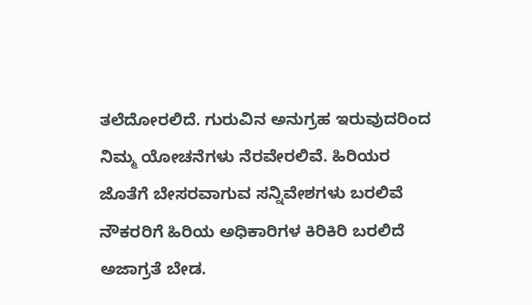ತಲೆದೋರಲಿದೆ. ಗುರುವಿನ ಅನುಗ್ರಹ ಇರುವುದರಿಂದ ನಿಮ್ಮ ಯೋಚನೆಗಳು ನೆರವೇರಲಿವೆ. ಹಿರಿಯರ ಜೊತೆಗೆ ಬೇಸರವಾಗುವ ಸನ್ನಿವೇಶಗಳು ಬರಲಿವೆ ನೌಕರರಿಗೆ ಹಿರಿಯ ಅಧಿಕಾರಿಗಳ ಕಿರಿಕಿರಿ ಬರಲಿದೆ ಅಜಾಗ್ರತೆ ಬೇಡ.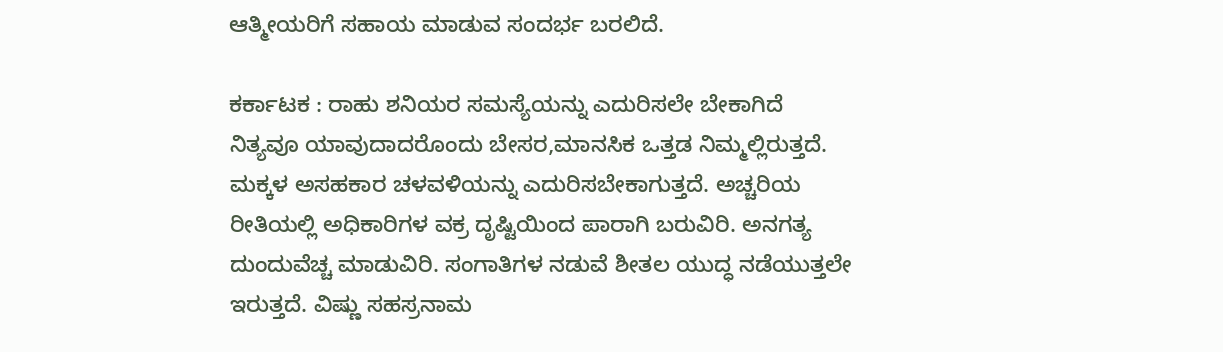ಆತ್ಮೀಯರಿಗೆ ಸಹಾಯ ಮಾಡುವ ಸಂದರ್ಭ ಬರಲಿದೆ.

ಕರ್ಕಾಟಕ : ರಾಹು ಶನಿಯರ ಸಮಸ್ಯೆಯನ್ನು ಎದುರಿಸಲೇ ಬೇಕಾಗಿದೆ ನಿತ್ಯವೂ ಯಾವುದಾದರೊಂದು ಬೇಸರ,ಮಾನಸಿಕ ಒತ್ತಡ ನಿಮ್ಮಲ್ಲಿರುತ್ತದೆ. ಮಕ್ಕಳ ಅಸಹಕಾರ ಚಳವಳಿಯನ್ನು ಎದುರಿಸಬೇಕಾಗುತ್ತದೆ. ಅಚ್ಚರಿಯ ರೀತಿಯಲ್ಲಿ ಅಧಿಕಾರಿಗಳ ವಕ್ರ ದೃಷ್ಟಿಯಿಂದ ಪಾರಾಗಿ ಬರುವಿರಿ. ಅನಗತ್ಯ ದುಂದುವೆಚ್ಚ ಮಾಡುವಿರಿ. ಸಂಗಾತಿಗಳ ನಡುವೆ ಶೀತಲ ಯುದ್ಧ ನಡೆಯುತ್ತಲೇ ಇರುತ್ತದೆ. ವಿಷ್ಣು ಸಹಸ್ರನಾಮ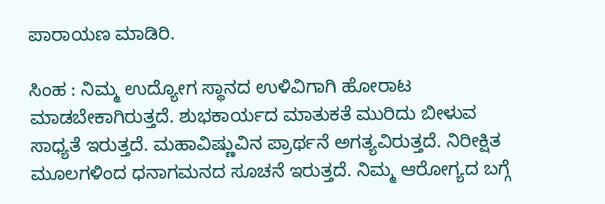ಪಾರಾಯಣ ಮಾಡಿರಿ.

ಸಿಂಹ : ನಿಮ್ಮ ಉದ್ಯೋಗ ಸ್ಥಾನದ ಉಳಿವಿಗಾಗಿ ಹೋರಾಟ ಮಾಡಬೇಕಾಗಿರುತ್ತದೆ. ಶುಭಕಾರ್ಯದ ಮಾತುಕತೆ ಮುರಿದು ಬೀಳುವ ಸಾಧ್ಯತೆ ಇರುತ್ತದೆ. ಮಹಾವಿಷ್ಣುವಿನ ಪ್ರಾರ್ಥನೆ ಅಗತ್ಯವಿರುತ್ತದೆ. ನಿರೀಕ್ಷಿತ ಮೂಲಗಳಿಂದ ಧನಾಗಮನದ ಸೂಚನೆ ಇರುತ್ತದೆ. ನಿಮ್ಮ ಆರೋಗ್ಯದ ಬಗ್ಗೆ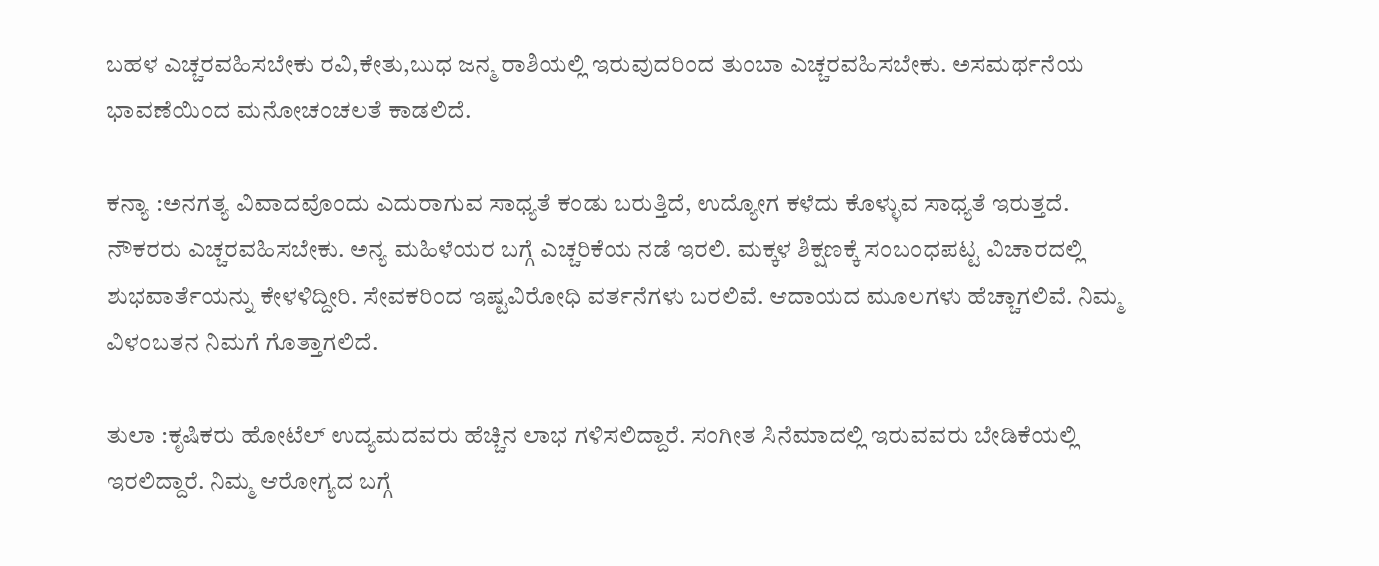ಬಹಳ ಎಚ್ಚರವಹಿಸಬೇಕು ರವಿ,ಕೇತು,ಬುಧ ಜನ್ಮ ರಾಶಿಯಲ್ಲಿ ಇರುವುದರಿಂದ ತುಂಬಾ ಎಚ್ಚರವಹಿಸಬೇಕು. ಅಸಮರ್ಥನೆಯ ಭಾವಣೆಯಿಂದ ಮನೋಚಂಚಲತೆ ಕಾಡಲಿದೆ.

ಕನ್ಯಾ :ಅನಗತ್ಯ ವಿವಾದವೊಂದು ಎದುರಾಗುವ ಸಾಧ್ಯತೆ ಕಂಡು ಬರುತ್ತಿದೆ, ಉದ್ಯೋಗ ಕಳೆದು ಕೊಳ್ಳುವ ಸಾಧ್ಯತೆ ಇರುತ್ತದೆ. ನೌಕರರು ಎಚ್ಚರವಹಿಸಬೇಕು. ಅನ್ಯ ಮಹಿಳೆಯರ ಬಗ್ಗೆ ಎಚ್ಚರಿಕೆಯ ನಡೆ ಇರಲಿ. ಮಕ್ಕಳ ಶಿಕ್ಷಣಕ್ಕೆ ಸಂಬಂಧಪಟ್ಟ ವಿಚಾರದಲ್ಲಿ ಶುಭವಾರ್ತೆಯನ್ನು ಕೇಳಳಿದ್ದೀರಿ. ಸೇವಕರಿಂದ ಇಷ್ಟವಿರೋಧಿ ವರ್ತನೆಗಳು ಬರಲಿವೆ. ಆದಾಯದ ಮೂಲಗಳು ಹೆಚ್ಚಾಗಲಿವೆ. ನಿಮ್ಮ ವಿಳಂಬತನ ನಿಮಗೆ ಗೊತ್ತಾಗಲಿದೆ.

ತುಲಾ :ಕೃಷಿಕರು ಹೋಟೆಲ್ ಉದ್ಯಮದವರು ಹೆಚ್ಚಿನ ಲಾಭ ಗಳಿಸಲಿದ್ದಾರೆ. ಸಂಗೀತ ಸಿನೆಮಾದಲ್ಲಿ ಇರುವವರು ಬೇಡಿಕೆಯಲ್ಲಿ ಇರಲಿದ್ದಾರೆ. ನಿಮ್ಮ ಆರೋಗ್ಯದ ಬಗ್ಗೆ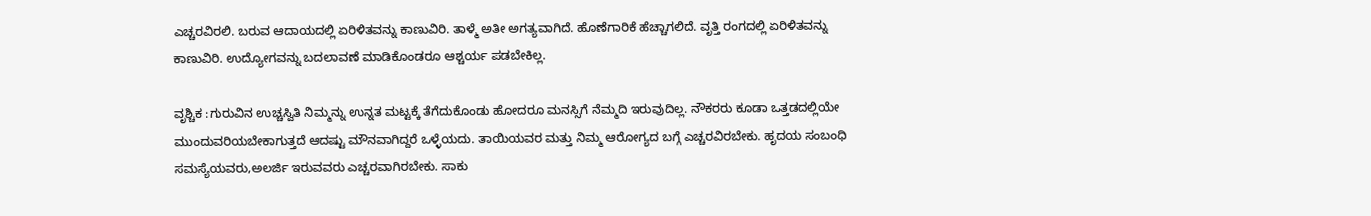ಎಚ್ಚರವಿರಲಿ. ಬರುವ ಆದಾಯದಲ್ಲಿ ಏರಿಳಿತವನ್ನು ಕಾಣುವಿರಿ. ತಾಳ್ಮೆ ಅತೀ ಅಗತ್ಯವಾಗಿದೆ. ಹೊಣೆಗಾರಿಕೆ ಹೆಚ್ಚಾಗಲಿದೆ. ವೃತ್ತಿ ರಂಗದಲ್ಲಿ ಏರಿಳಿತವನ್ನು ಕಾಣುವಿರಿ. ಉದ್ಯೋಗವನ್ನು ಬದಲಾವಣೆ ಮಾಡಿಕೊಂಡರೂ ಆಶ್ಚರ್ಯ ಪಡಬೇಕಿಲ್ಲ.

ವೃಶ್ಚಿಕ :ಗುರುವಿನ ಉಚ್ಚಸ್ವಿತಿ ನಿಮ್ಮನ್ನು ಉನ್ನತ ಮಟ್ಟಕ್ಕೆ ತೆಗೆದುಕೊಂಡು ಹೋದರೂ ಮನಸ್ಸಿಗೆ ನೆಮ್ಮದಿ ಇರುವುದಿಲ್ಲ. ನೌಕರರು ಕೂಡಾ ಒತ್ತಡದಲ್ಲಿಯೇ ಮುಂದುವರಿಯಬೇಕಾಗುತ್ತದೆ ಆದಷ್ಟು ಮೌನವಾಗಿದ್ದರೆ ಒಳ್ಳೆಯದು. ತಾಯಿಯವರ ಮತ್ತು ನಿಮ್ಮ ಆರೋಗ್ಯದ ಬಗ್ಗೆ ಎಚ್ಚರವಿರಬೇಕು. ಹೃದಯ ಸಂಬಂಧಿ ಸಮಸ್ಯೆಯವರು,ಅಲರ್ಜಿ ಇರುವವರು ಎಚ್ಚರವಾಗಿರಬೇಕು. ಸಾಕು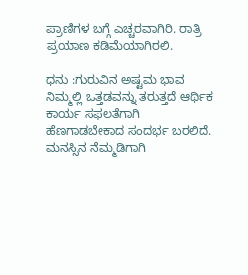ಪ್ರಾಣಿಗಳ ಬಗ್ಗೆ ಎಚ್ಚರವಾಗಿರಿ. ರಾತ್ರಿ ಪ್ರಯಾಣ ಕಡಿಮೆಯಾಗಿರಲಿ.

ಧನು :ಗುರುವಿನ ಅಷ್ಟಮ ಭಾವ ನಿಮ್ಮಲ್ಲಿ ಒತ್ತಡವನ್ನು ತರುತ್ತದೆ ಆರ್ಥಿಕ ಕಾರ್ಯ ಸಫಲತೆಗಾಗಿ ಹೆಣಗಾಡಬೇಕಾದ ಸಂದರ್ಭ ಬರಲಿದೆ. ಮನಸ್ಸಿನ ನೆಮ್ಮಡಿಗಾಗಿ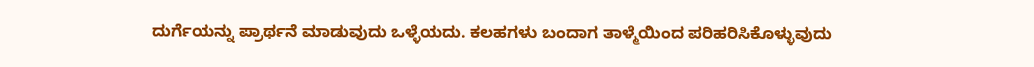ದುರ್ಗೆಯನ್ನು ಪ್ರಾರ್ಥನೆ ಮಾಡುವುದು ಒಳ್ಳೆಯದು. ಕಲಹಗಳು ಬಂದಾಗ ತಾಳ್ಮೆಯಿಂದ ಪರಿಹರಿಸಿಕೊಳ್ಳುವುದು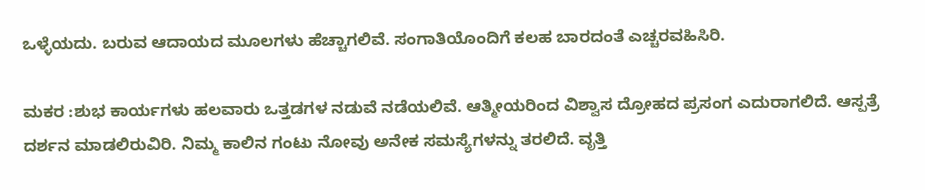ಒಳ್ಳೆಯದು. ಬರುವ ಆದಾಯದ ಮೂಲಗಳು ಹೆಚ್ಚಾಗಲಿವೆ. ಸಂಗಾತಿಯೊಂದಿಗೆ ಕಲಹ ಬಾರದಂತೆ ಎಚ್ಚರವಹಿಸಿರಿ.

ಮಕರ :ಶುಭ ಕಾರ್ಯಗಳು ಹಲವಾರು ಒತ್ತಡಗಳ ನಡುವೆ ನಡೆಯಲಿವೆ. ಆತ್ಮೀಯರಿಂದ ವಿಶ್ವಾಸ ದ್ರೋಹದ ಪ್ರಸಂಗ ಎದುರಾಗಲಿದೆ. ಆಸ್ಪತ್ರೆ ದರ್ಶನ ಮಾಡಲಿರುವಿರಿ. ನಿಮ್ಮ ಕಾಲಿನ ಗಂಟು ನೋವು ಅನೇಕ ಸಮಸ್ಯೆಗಳನ್ನು ತರಲಿದೆ. ವೃತ್ತಿ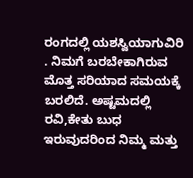ರಂಗದಲ್ಲಿ ಯಶಸ್ವಿಯಾಗುವಿರಿ . ನಿಮಗೆ ಬರಬೇಕಾಗಿರುವ ಮೊತ್ತ ಸರಿಯಾದ ಸಮಯಕ್ಕೆ ಬರಲಿದೆ. ಅಷ್ಟಮದಲ್ಲಿ ರವಿ,ಕೇತು ಬುಧ ಇರುವುದರಿಂದ ನಿಮ್ಮ ಮತ್ತು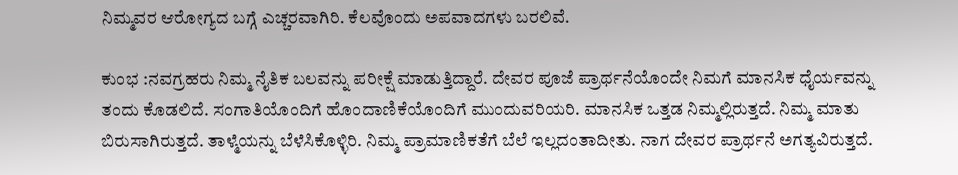ನಿಮ್ಮವರ ಆರೋಗ್ಯದ ಬಗ್ಗೆ ಎಚ್ಚರವಾಗಿರಿ. ಕೆಲವೊಂದು ಅಪವಾದಗಳು ಬರಲಿವೆ.

ಕುಂಭ :ನವಗ್ರಹರು ನಿಮ್ಮ ನೈತಿಕ ಬಲವನ್ನು ಪರೀಕ್ಷೆ ಮಾಡುತ್ತಿದ್ದಾರೆ. ದೇವರ ಪೂಜೆ ಪ್ರಾರ್ಥನೆಯೊಂದೇ ನಿಮಗೆ ಮಾನಸಿಕ ಧೈರ್ಯವನ್ನು ತಂದು ಕೊಡಲಿದೆ. ಸಂಗಾತಿಯೊಂದಿಗೆ ಹೊಂದಾಣಿಕೆಯೊಂದಿಗೆ ಮುಂದುವರಿಯರಿ. ಮಾನಸಿಕ ಒತ್ತಡ ನಿಮ್ಮಲ್ಲಿರುತ್ತದೆ. ನಿಮ್ಮ ಮಾತು ಬಿರುಸಾಗಿರುತ್ತದೆ. ತಾಳ್ಮೆಯನ್ನು ಬೆಳೆಸಿಕೊಳ್ಳಿರಿ. ನಿಮ್ಮ ಪ್ರಾಮಾಣಿಕತೆಗೆ ಬೆಲೆ ಇಲ್ಲದಂತಾದೀತು. ನಾಗ ದೇವರ ಪ್ರಾರ್ಥನೆ ಅಗತ್ಯವಿರುತ್ತದೆ.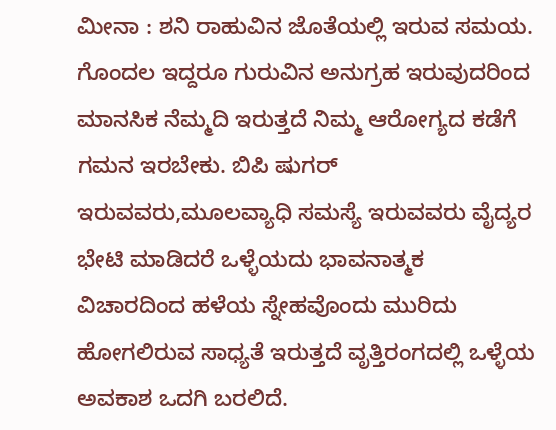ಮೀನಾ : ಶನಿ ರಾಹುವಿನ ಜೊತೆಯಲ್ಲಿ ಇರುವ ಸಮಯ. ಗೊಂದಲ ಇದ್ದರೂ ಗುರುವಿನ ಅನುಗ್ರಹ ಇರುವುದರಿಂದ ಮಾನಸಿಕ ನೆಮ್ಮದಿ ಇರುತ್ತದೆ ನಿಮ್ಮ ಆರೋಗ್ಯದ ಕಡೆಗೆ ಗಮನ ಇರಬೇಕು. ಬಿಪಿ ಷುಗರ್ ಇರುವವರು,ಮೂಲವ್ಯಾಧಿ ಸಮಸ್ಯೆ ಇರುವವರು ವೈದ್ಯರ ಭೇಟಿ ಮಾಡಿದರೆ ಒಳ್ಳೆಯದು ಭಾವನಾತ್ಮಕ ವಿಚಾರದಿಂದ ಹಳೆಯ ಸ್ನೇಹವೊಂದು ಮುರಿದು ಹೋಗಲಿರುವ ಸಾಧ್ಯತೆ ಇರುತ್ತದೆ ವೃತ್ತಿರಂಗದಲ್ಲಿ ಒಳ್ಳೆಯ ಅವಕಾಶ ಒದಗಿ ಬರಲಿದೆ.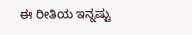ಈ ರೀತಿಯ ಇನ್ನಷ್ಟು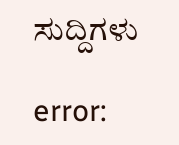ಸುದ್ದಿಗಳು

error: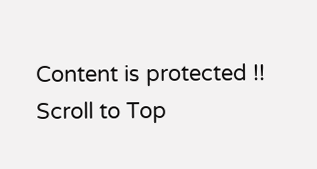Content is protected !!
Scroll to Top